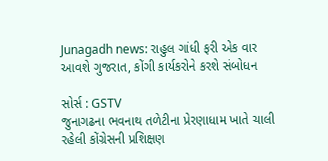Junagadh news: રાહુલ ગાંધી ફરી એક વાર આવશે ગુજરાત, કોંગી કાર્યકરોને કરશે સંબોધન

સોર્સ : GSTV
જુનાગઢના ભવનાથ તળેટીના પ્રેરણાધામ ખાતે ચાલી રહેલી કોંગ્રેસની પ્રશિક્ષણ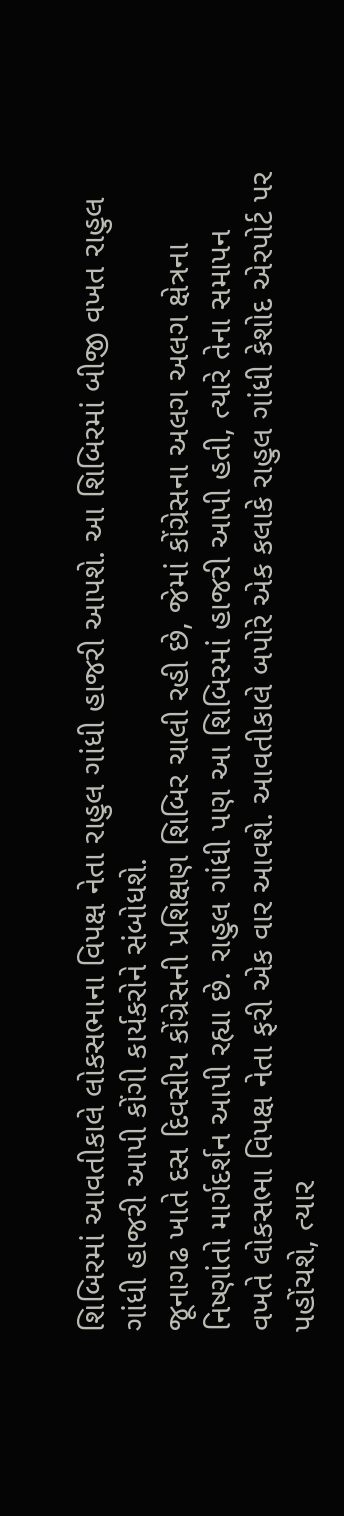શિબિરમાં આવતીકાલે લોકસભાના વિપક્ષ નેતા રાહુલ ગાંધી હાજરી આપશે. આ શિબિરમાં બીજી વખત રાહુલ ગાંધી હાજરી આપી કોંગી કાર્યકરોને સંબોધશે.
જૂનાગઢ ખાતે દસ દિવસીય કોંગ્રેસની પ્રશિક્ષણ શિબિર ચાલી રહી છે, જેમાં કોંગ્રેસના અલગ અલગ ક્ષેત્રના નિષ્ણાંતો માર્ગદર્શન આપી રહ્યા છે. રાહુલ ગાંધી પણ આ શિબિરમાં હાજરી આપી હતી, ત્યારે તેના સમાપન વખતે લોકસભા વિપક્ષ નેતા ફરી એક વાર આવશે. આવતીકાલે બપોરે એક કલાકે રાહુલ ગાંધી કેશોદ એરપોર્ટ પર પહોંચશે, ત્યાર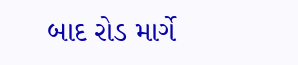બાદ રોડ માર્ગે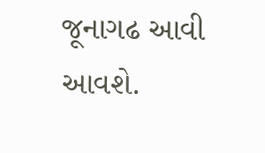જૂનાગઢ આવી આવશે.